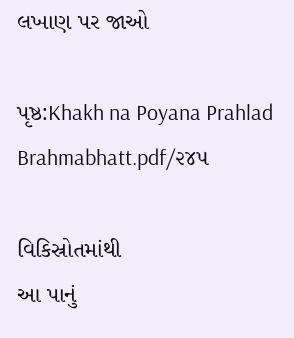લખાણ પર જાઓ

પૃષ્ઠ:Khakh na Poyana Prahlad Brahmabhatt.pdf/૨૪૫

વિકિસ્રોતમાંથી
આ પાનું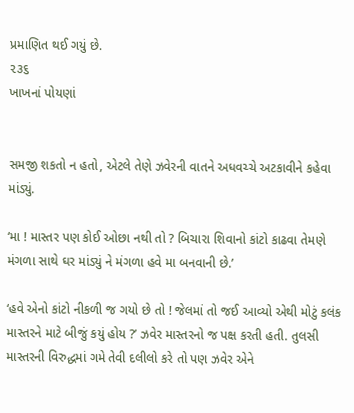પ્રમાણિત થઈ ગયું છે.
૨૩૬
ખાખનાં પોયણાં


સમજી શકતો ન હતો, એટલે તેણે ઝવેરની વાતને અધવચ્ચે અટકાવીને કહેવા માંડ્યું.

‘મા ! માસ્તર પણ કોઈ ઓછા નથી તો ? બિચારા શિવાનો કાંટો કાઢવા તેમણે મંગળા સાથે ઘર માંડ્યું ને મંગળા હવે મા બનવાની છે.’

‘હવે એનો કાંટો નીકળી જ ગયો છે તો ! જેલમાં તો જઈ આવ્યો એથી મોટું કલંક માસ્તરને માટે બીજું કયું હોય ?’ ઝવેર માસ્તરનો જ પક્ષ કરતી હતી. તુલસી માસ્તરની વિરુદ્ધમાં ગમે તેવી દલીલો કરે તો પણ ઝવેર એને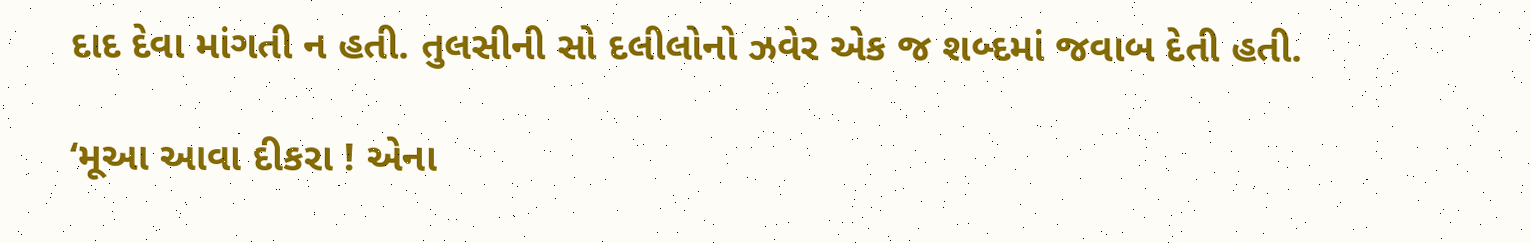દાદ દેવા માંગતી ન હતી. તુલસીની સો દલીલોનો ઝવેર એક જ શબ્દમાં જવાબ દેતી હતી.

‘મૂઆ આવા દીકરા ! એના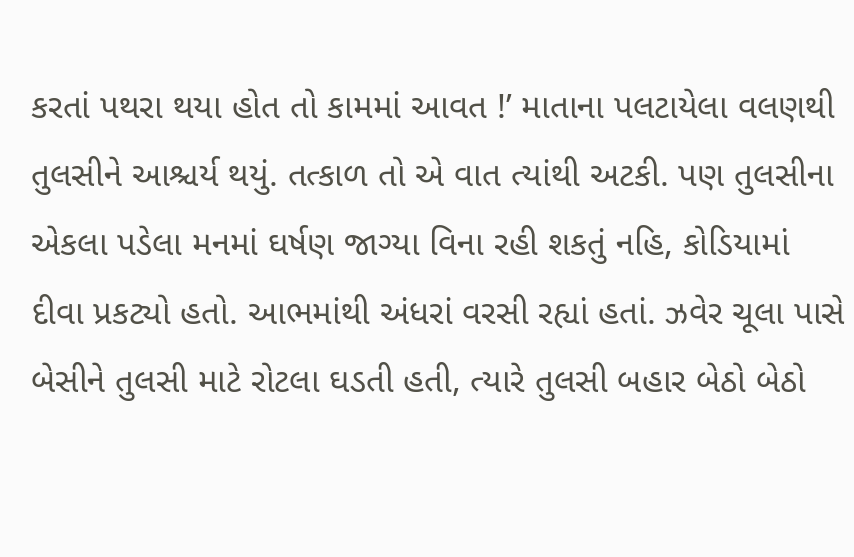કરતાં પથરા થયા હોત તો કામમાં આવત !’ માતાના પલટાયેલા વલણથી તુલસીને આશ્ચર્ય થયું. તત્કાળ તો એ વાત ત્યાંથી અટકી. પણ તુલસીના એકલા પડેલા મનમાં ઘર્ષણ જાગ્યા વિના રહી શકતું નહિ, કોડિયામાં દીવા પ્રકટ્યો હતો. આભમાંથી અંધરાં વરસી રહ્યાં હતાં. ઝવેર ચૂલા પાસે બેસીને તુલસી માટે રોટલા ઘડતી હતી, ત્યારે તુલસી બહાર બેઠો બેઠો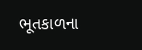ભૂતકાળના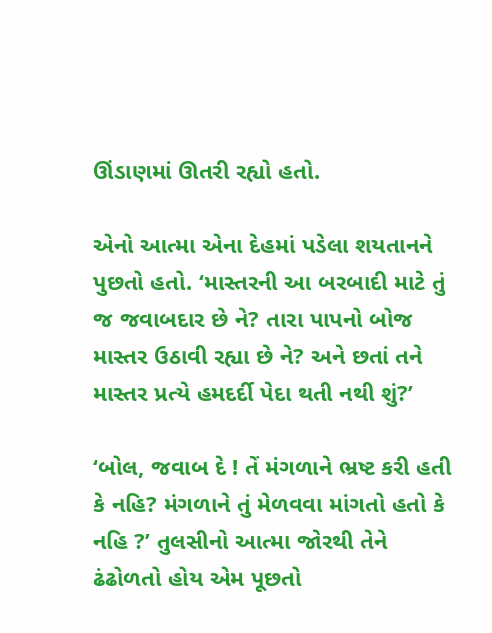ઊંડાણમાં ઊતરી રહ્યો હતો.

એનો આત્મા એના દેહમાં પડેલા શયતાનને પુછતો હતો. ‘માસ્તરની આ બરબાદી માટે તું જ જવાબદાર છે ને? તારા પાપનો બોજ માસ્તર ઉઠાવી રહ્યા છે ને? અને છતાં તને માસ્તર પ્રત્યે હમદર્દી પેદા થતી નથી શું?’

‘બોલ, જવાબ દે ! તેં મંગળાને ભ્રષ્ટ કરી હતી કે નહિ? મંગળાને તું મેળવવા માંગતો હતો કે નહિ ?’ તુલસીનો આત્મા જોરથી તેને ઢંઢોળતો હોય એમ પૂછતો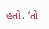હતો. ‘તો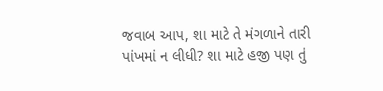જવાબ આપ, શા માટે તે મંગળાને તારી પાંખમાં ન લીધી? શા માટે હજી પણ તું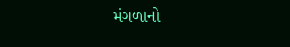મંગળાનો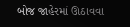બોજ જાહેરમાં ઊઠાવવા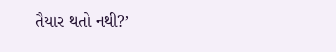તૈયાર થતો નથી?’